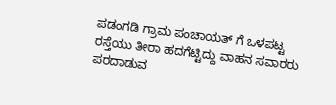ಪಡಂಗಡಿ ಗ್ರಾಮ ಪಂಚಾಯತ್ ಗೆ ಒಳಪಟ್ಟ ರಸ್ತೆಯು ತೀರಾ ಹದಗೆಟ್ಟಿದ್ದು ವಾಹನ ಸವಾರರು ಪರದಾಡುವ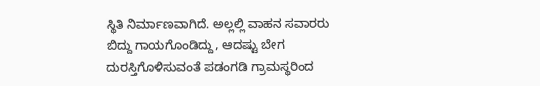ಸ್ಥಿತಿ ನಿರ್ಮಾಣವಾಗಿದೆ. ಅಲ್ಲಲ್ಲಿ ವಾಹನ ಸವಾರರು ಬಿದ್ದು ಗಾಯಗೊಂಡಿದ್ದು, ಆದಷ್ಟು ಬೇಗ ದುರಸ್ತಿಗೊಳಿಸುವಂತೆ ಪಡಂಗಡಿ ಗ್ರಾಮಸ್ಥರಿಂದ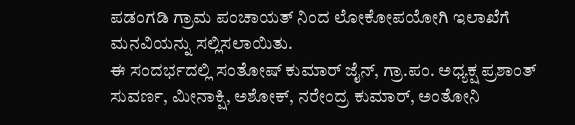ಪಡಂಗಡಿ ಗ್ರಾಮ ಪಂಚಾಯತ್ ನಿಂದ ಲೋಕೋಪಯೋಗಿ ಇಲಾಖೆಗೆ ಮನವಿಯನ್ನು ಸಲ್ಲಿಸಲಾಯಿತು.
ಈ ಸಂದರ್ಭದಲ್ಲಿ ಸಂತೋಷ್ ಕುಮಾರ್ ಜೈನ್, ಗ್ರಾ.ಪಂ. ಅಧ್ಯಕ್ಷ ಪ್ರಶಾಂತ್ ಸುವರ್ಣ, ಮೀನಾಕ್ಷಿ, ಅಶೋಕ್, ನರೇಂದ್ರ ಕುಮಾರ್, ಅಂತೋನಿ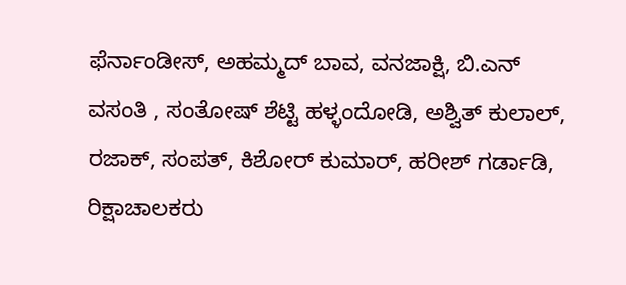ಫೆರ್ನಾಂಡೀಸ್, ಅಹಮ್ಮದ್ ಬಾವ, ವನಜಾಕ್ಷಿ, ಬಿ.ಎನ್ ವಸಂತಿ , ಸಂತೋಷ್ ಶೆಟ್ಟಿ ಹಳ್ಳಂದೋಡಿ, ಅಶ್ವಿತ್ ಕುಲಾಲ್, ರಜಾಕ್, ಸಂಪತ್, ಕಿಶೋರ್ ಕುಮಾರ್, ಹರೀಶ್ ಗರ್ಡಾಡಿ, ರಿಕ್ಷಾಚಾಲಕರು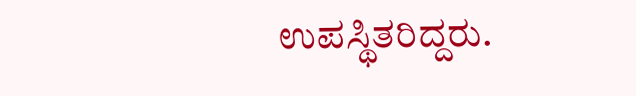ಉಪಸ್ಥಿತರಿದ್ದರು.